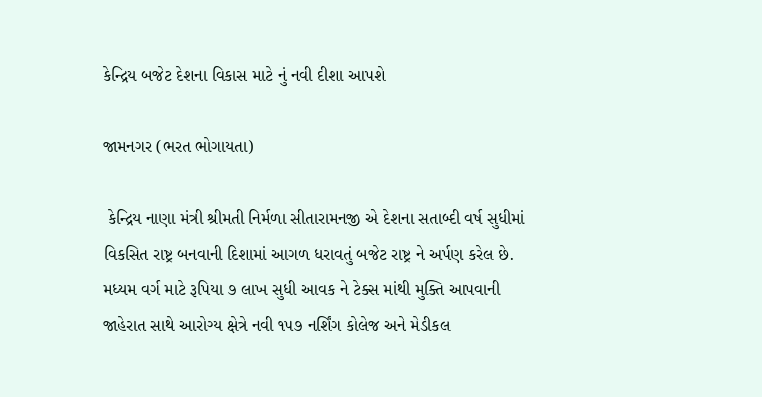કેન્દ્રિય બજેટ દેશના વિકાસ માટે નું નવી દીશા આપશે

જામનગર (ભરત ભોગાયતા)

 કેન્દ્રિય નાણા મંત્રી શ્રીમતી નિર્મળા સીતારામનજી એ દેશના સતાબ્દી વર્ષ સુધીમાં વિકસિત રાષ્ટ્ર બનવાની દિશામાં આગળ ધરાવતું બજેટ રાષ્ટ્ર ને અર્પણ કરેલ છે. મધ્યમ વર્ગ માટે રૂપિયા ૭ લાખ સુધી આવક ને ટેક્સ માંથી મુક્તિ આપવાની જાહેરાત સાથે આરોગ્ય ક્ષેત્રે નવી ૧૫૭ નર્શિંગ કોલેજ અને મેડીકલ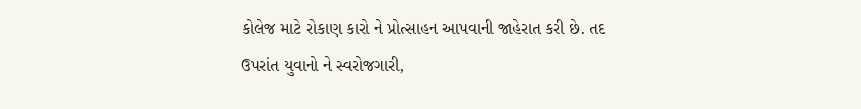કોલેજ માટે રોકાણ કારો ને પ્રોત્સાહન આપવાની જાહેરાત કરી છે. તદ ઉપરાંત યુવાનો ને સ્વરોજગારી,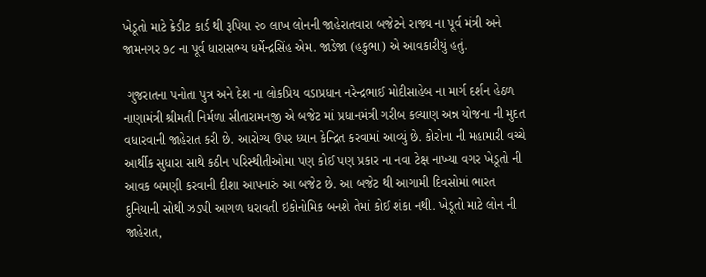ખેડૂતો માટે ક્રેડીટ કાર્ડ થી રૂપિયા ૨૦ લાખ લોનની જાહેરાતવારા બજેટને રાજ્ય ના પૂર્વ મંત્રી અને જામનગર ૭૮ ના પૂર્વ ધારાસભ્ય ધર્મેન્દ્રસિંહ એમ. જાડેજા (હકુભા) એ આવકારીયું હતું.

 ગુજરાતના પનોતા પુત્ર અને દેશ ના લોકપ્રિય વડાપ્રધાન નરેન્દ્રભાઈ મોદીસાહેબ ના માર્ગ દર્શન હેઠળ નાણામંત્રી શ્રીમતી નિર્મળા સીતારામનજી એ બજેટ માં પ્રધાનમંત્રી ગરીબ કલ્યાણ અન્ન યોજના ની મુદત વધારવાની જાહેરાત કરી છે. આરોગ્ય ઉપર ધ્યાન કેન્દ્રિત કરવામાં આવ્યું છે. કોરોના ની મહામારી વચ્ચે આર્થીક સુધારા સાથે કઠીન પરિસ્થીતીઓમા પણ કોઈ પણ પ્રકાર ના નવા ટેક્ષ નાખ્યા વગર ખેડૂતો ની આવક બમણી કરવાની દીશા આપનારું આ બજેટ છે. આ બજેટ થી આગામી દિવસોમાં ભારત દુનિયાની સોથી ઝડપી આગળ ધરાવતી ઇકોનોમિક બનશે તેમાં કોઈ શંકા નથી. ખેડૂતો માટે લોન ની જાહેરાત,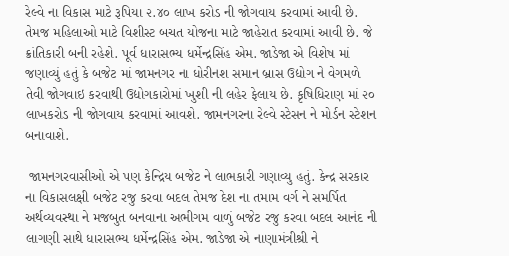રેલ્વે ના વિકાસ માટે રૂપિયા ૨.૪૦ લાખ કરોડ ની જોગવાય કરવામાં આવી છે. તેમજ મહિલાઓ માટે વિશીસ્ટ બચત યોજના માટે જાહેરાત કરવામાં આવી છે. જે ક્રાંતિકારી બની રહેશે. પૂર્વ ધારાસભ્ય ધર્મેન્દ્રસિંહ એમ. જાડેજા એ વિશેષ માં જણાવ્યું હતું કે બજેટ માં જામનગર ના ધોરીનશ સમાન બ્રાસ ઉદ્યોગ ને વેગમળે તેવી જોગવાઇ કરવાથી ઉદ્યોગકારોમાં ખુશી ની લહેર ફેલાય છે. કૃષિધિરાણ માં ૨૦ લાખકરોડ ની જોગવાય કરવામાં આવશે. જામનગરના રેલ્વે સ્ટેસન ને મોર્ડન સ્ટેશન બનાવાશે.

 જામનગરવાસીઓ એ પણ કેન્દ્રિય બજેટ ને લાભકારી ગણાવ્યુ હતું. કેન્દ્ર સરકાર ના વિકાસલક્ષી બજેટ રજુ કરવા બદલ તેમજ દેશ ના તમામ વર્ગ ને સમર્પિત અર્થવ્યવસ્થા ને મજબુત બનવાના અભીગમ વાળું બજેટ રજુ કરવા બદલ આનંદ ની લાગણી સાથે ધારાસભ્ય ધર્મેન્દ્રસિંહ એમ. જાડેજા એ નાણામંત્રીશ્રી ને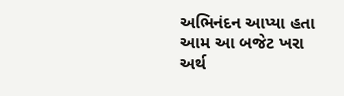અભિનંદન આપ્યા હતા આમ આ બજેટ ખરા અર્થ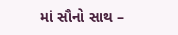માં સૌનો સાથ –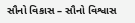સૌનો વિકાસ – સૌનો વિશ્વાસ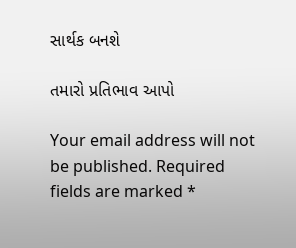સાર્થક બનશે

તમારો પ્રતિભાવ આપો

Your email address will not be published. Required fields are marked *